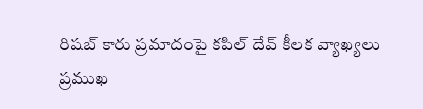రిషబ్ కారు ప్రమాదంపై కపిల్ దేవ్ కీలక వ్యాఖ్యలు
ప్రముఖ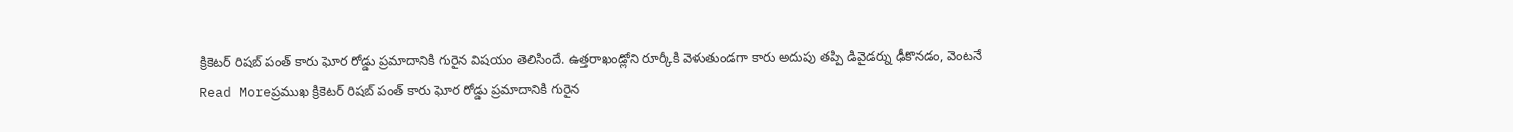క్రికెటర్ రిషబ్ పంత్ కారు ఘోర రోడ్డు ప్రమాదానికి గురైన విషయం తెలిసిందే. ఉత్తరాఖండ్లోని రూర్కీకి వెళుతుండగా కారు అదుపు తప్పి డివైడర్ను ఢీకొనడం, వెంటనే
Read Moreప్రముఖ క్రికెటర్ రిషబ్ పంత్ కారు ఘోర రోడ్డు ప్రమాదానికి గురైన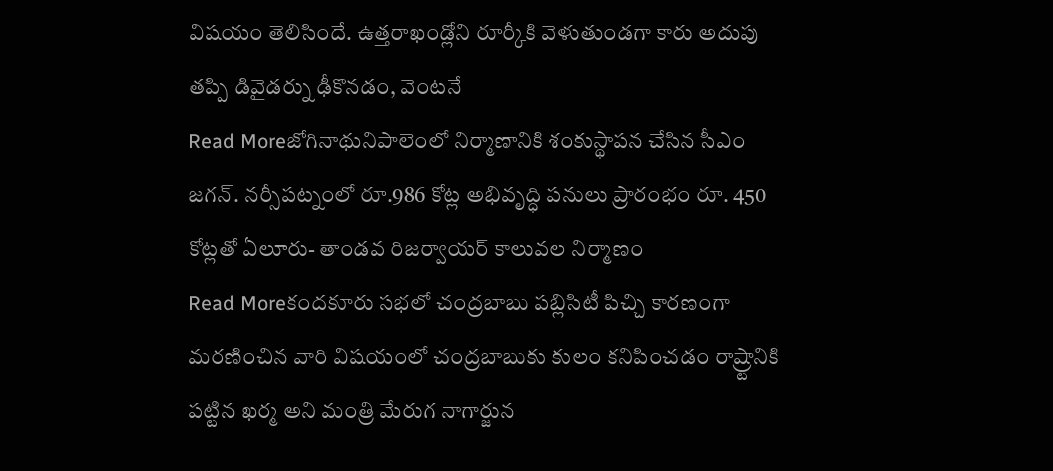విషయం తెలిసిందే. ఉత్తరాఖండ్లోని రూర్కీకి వెళుతుండగా కారు అదుపు తప్పి డివైడర్ను ఢీకొనడం, వెంటనే
Read Moreజోగినాథునిపాలెంలో నిర్మాణానికి శంకుస్థాపన చేసిన సీఎం జగన్. నర్సీపట్నంలో రూ.986 కోట్ల అభివృద్ధి పనులు ప్రారంభం రూ. 450 కోట్లతో ఏలూరు- తాండవ రిజర్వాయర్ కాలువల నిర్మాణం
Read Moreకందకూరు సభలో చంద్రబాబు పబ్లిసిటీ పిచ్చి కారణంగా మరణించిన వారి విషయంలో చంద్రబాబుకు కులం కనిపించడం రాష్ర్టానికి పట్టిన ఖర్మ అని మంత్రి మేరుగ నాగార్జున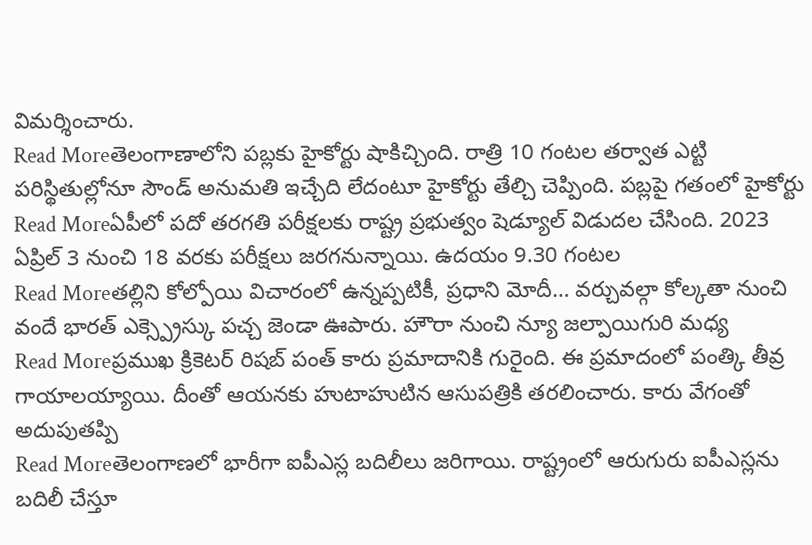విమర్శించారు.
Read Moreతెలంగాణాలోని పబ్లకు హైకోర్టు షాకిచ్చింది. రాత్రి 10 గంటల తర్వాత ఎట్టి పరిస్థితుల్లోనూ సౌండ్ అనుమతి ఇచ్చేది లేదంటూ హైకోర్టు తేల్చి చెప్పింది. పబ్లపై గతంలో హైకోర్టు
Read Moreఏపీలో పదో తరగతి పరీక్షలకు రాష్ట్ర ప్రభుత్వం షెడ్యూల్ విడుదల చేసింది. 2023 ఏప్రిల్ 3 నుంచి 18 వరకు పరీక్షలు జరగనున్నాయి. ఉదయం 9.30 గంటల
Read Moreతల్లిని కోల్పోయి విచారంలో ఉన్నప్పటికీ, ప్రధాని మోదీ… వర్చువల్గా కోల్కతా నుంచి వందే భారత్ ఎక్స్ప్రెస్కు పచ్చ జెండా ఊపారు. హౌరా నుంచి న్యూ జల్పాయిగురి మధ్య
Read Moreప్రముఖ క్రికెటర్ రిషబ్ పంత్ కారు ప్రమాదానికి గురైంది. ఈ ప్రమాదంలో పంత్కి తీవ్ర గాయాలయ్యాయి. దీంతో ఆయనకు హుటాహుటిన ఆసుపత్రికి తరలించారు. కారు వేగంతో అదుపుతప్పి
Read Moreతెలంగాణలో భారీగా ఐపీఎస్ల బదిలీలు జరిగాయి. రాష్ట్రంలో ఆరుగురు ఐపీఎస్లను బదిలీ చేస్తూ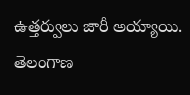ఉత్తర్వులు జారీ అయ్యాయి. తెలంగాణ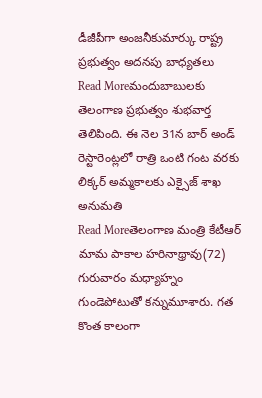డీజీపీగా అంజనీకుమార్కు రాష్ట్ర ప్రభుత్వం అదనపు బాధ్యతలు
Read Moreమందుబాబులకు తెలంగాణ ప్రభుత్వం శుభవార్త తెలిపింది. ఈ నెల 31న బార్ అండ్ రెస్టారెంట్లలో రాత్రి ఒంటి గంట వరకు లిక్కర్ అమ్మకాలకు ఎక్సైజ్ శాఖ అనుమతి
Read Moreతెలంగాణ మంత్రి కేటీఆర్ మామ పాకాల హరినాథ్రావు(72) గురువారం మధ్యాహ్నం గుండెపోటుతో కన్నుమూశారు. గత కొంత కాలంగా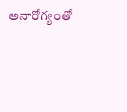అనారోగ్యంతో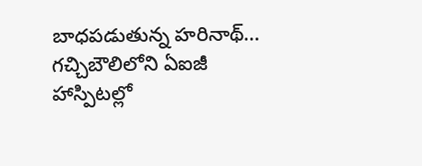బాధపడుతున్న హరినాథ్… గచ్చిబౌలిలోని ఏఐజీ హాస్పిటల్లో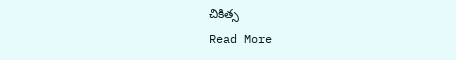చికిత్స
Read More